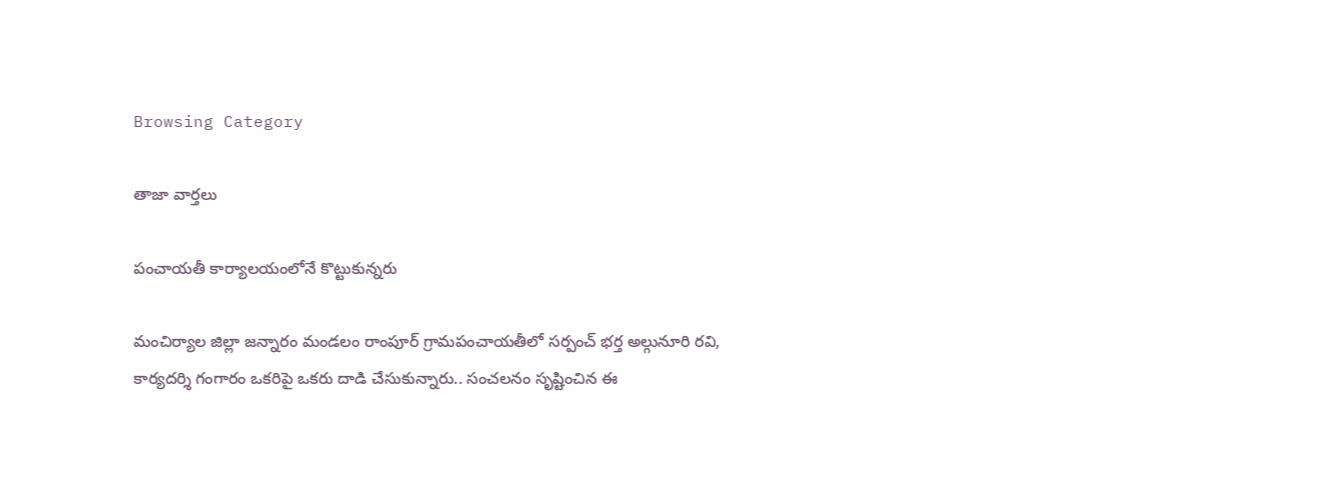Browsing Category

తాజా వార్తలు

పంచాయ‌తీ కార్యాల‌యంలోనే కొట్టుకున్న‌రు

మంచిర్యాల జిల్లా జన్నారం మండలం రాంపూర్ గ్రామపంచాయతీలో స‌ర్పంచ్ భ‌ర్త అల్గునూరి ర‌వి, కార్య‌ద‌ర్శి గంగారం ఒక‌రిపై ఒక‌రు దాడి చేసుకున్నారు.. సంచ‌ల‌నం సృష్టించిన ఈ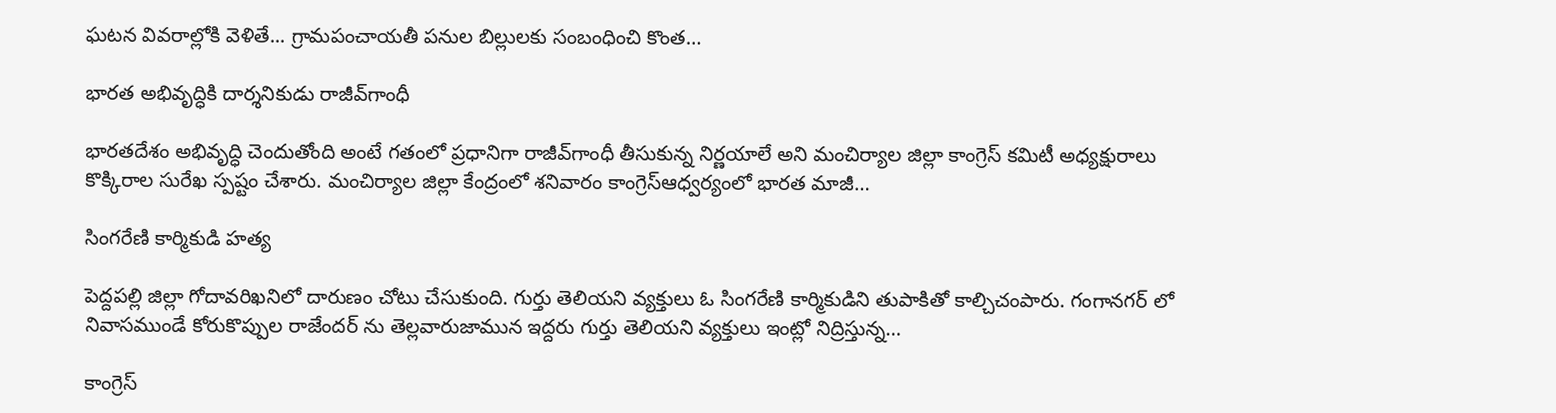ఘ‌ట‌న వివ‌రాల్లోకి వెళితే... గ్రామ‌పంచాయ‌తీ ప‌నుల బిల్లుల‌కు సంబంధించి కొంత…

భార‌త అభివృద్ధికి దార్శ‌నికుడు రాజీవ్‌గాంధీ

భార‌తదేశం అభివృద్ధి చెందుతోంది అంటే గ‌తంలో ప్ర‌ధానిగా రాజీవ్‌గాంధీ తీసుకున్న నిర్ణ‌యాలే అని మంచిర్యాల జిల్లా కాంగ్రెస్ కమిటీ అధ్యక్షురాలు కొక్కిరాల సురేఖ స్ప‌ష్టం చేశారు. మంచిర్యాల జిల్లా కేంద్రంలో శనివారం కాంగ్రెస్ఆధ్వర్యంలో భారత మాజీ…

సింగ‌రేణి కార్మికుడి హ‌త్య

పెద్దపల్లి జిల్లా గోదావరిఖనిలో దారుణం చోటు చేసుకుంది. గుర్తు తెలియని వ్యక్తులు ఓ సింగరేణి కార్మికుడిని తుపాకితో కాల్చిచంపారు. గంగానగర్ లో నివాసముండే కోరుకొప్పుల రాజేందర్ ను తెల్లవారుజామున ఇద్దరు గుర్తు తెలియని వ్యక్తులు ఇంట్లో నిద్రిస్తున్న…

కాంగ్రెస్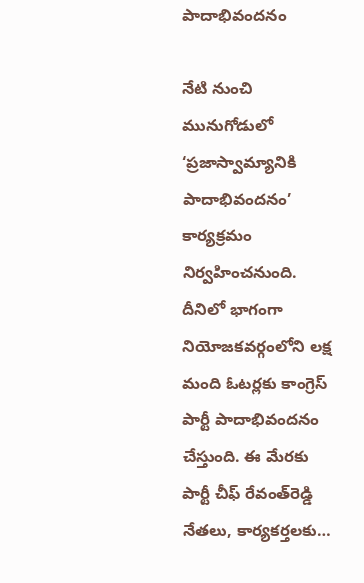పాదాభివందనం

నేటి నుంచి మునుగోడులో ‘ప్రజాస్వామ్యానికి పాదాభివందనం’ కార్య‌క్ర‌మం నిర్వ‌హించ‌నుంది. దీనిలో భాగంగా నియోజ‌క‌వ‌ర్గంలోని ల‌క్ష మంది ఓట‌ర్ల‌కు కాంగ్రెస్ పార్టీ పాదాభివంద‌నం చేస్తుంది. ఈ మేర‌కు పార్టీ చీఫ్ రేవంత్‌రెడ్డి నేత‌లు, కార్య‌క‌ర్త‌ల‌కు…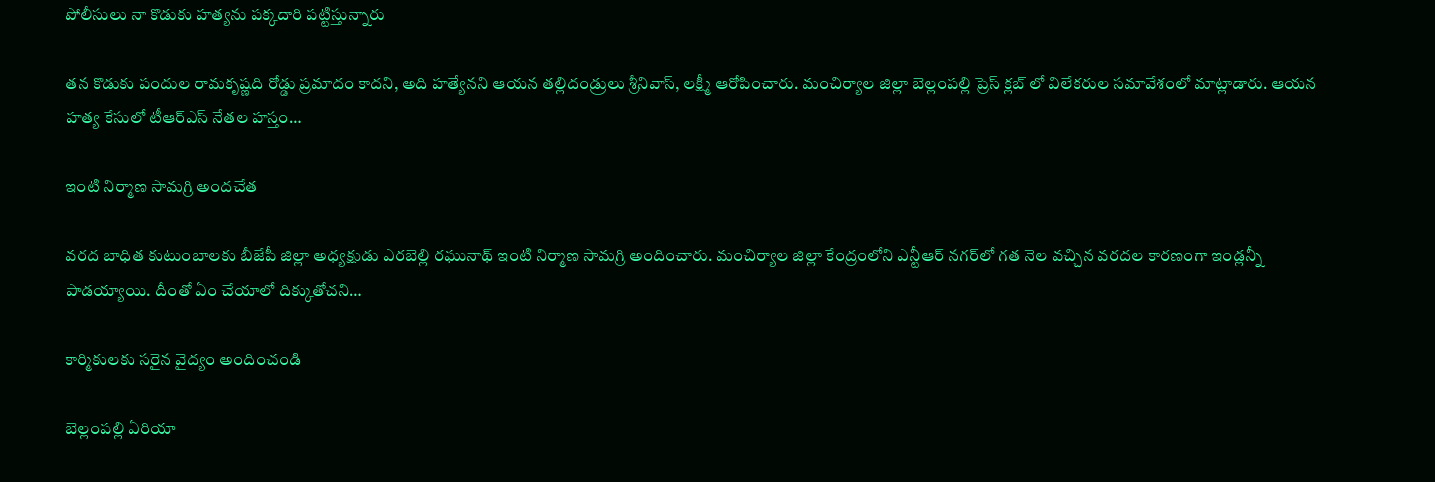పోలీసులు నా కొడుకు హ‌త్య‌ను ప‌క్క‌దారి ప‌ట్టిస్తున్నారు

తన కొడుకు పందుల రామ‌కృష్ణ‌ది రోడ్డు ప్ర‌మాదం కాద‌ని, అది హ‌త్యేన‌ని ఆయ‌న త‌ల్లిదండ్రులు శ్రీనివాస్, లక్ష్మీ ఆరోపించారు. మంచిర్యాల జిల్లా బెల్లంపల్లి ప్రెస్ క్లబ్ లో విలేకరుల సమావేశంలో మాట్లాడారు. ఆయ‌న హ‌త్య కేసులో టీఆర్ఎస్ నేత‌ల హ‌స్తం…

ఇంటి నిర్మాణ సామ‌గ్రి అంద‌చేత‌

వ‌ర‌ద బాధిత కుటుంబాల‌కు బీజేపీ జిల్లా అధ్య‌క్షుడు ఎర‌బెల్లి ర‌ఘునాథ్ ఇంటి నిర్మాణ సామ‌గ్రి అందించారు. మంచిర్యాల జిల్లా కేంద్రంలోని ఎన్టీఆర్ న‌గ‌ర్‌లో గ‌త నెల వ‌చ్చిన వ‌ర‌ద‌ల కార‌ణంగా ఇండ్ల‌న్నీ పాడ‌య్యాయి. దీంతో ఏం చేయాలో దిక్కుతోచని…

కార్మికుల‌కు స‌రైన వైద్యం అందించండి

బెల్లంప‌ల్లి ఏరియా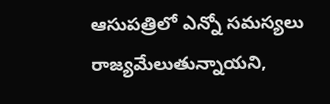ఆసుప‌త్రిలో ఎన్నో స‌మ‌స్య‌లు రాజ్య‌మేలుతున్నాయని,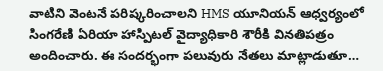వాటిని వెంట‌నే ప‌రిష్క‌రించాల‌ని HMS యూనియ‌న్ ఆధ్వ‌ర్యంలో సింగరేణి ఏరియా హాస్పిటల్ వైద్యాధికారి శౌరీకి విన‌తిప‌త్రం అందించారు. ఈ సంద‌ర్భంగా ప‌లువురు నేత‌లు మాట్లాడుతూ…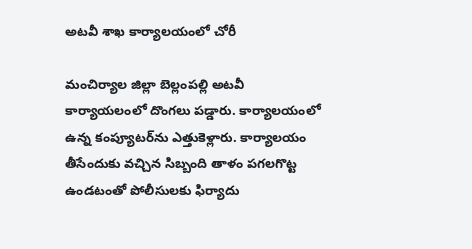అట‌వీ శాఖ కార్యాలయంలో చోరీ

మంచిర్యాల జిల్లా బెల్లంప‌ల్లి అట‌వీ కార్యాయ‌లంలో దొంగ‌లు ప‌డ్డారు. కార్యాల‌యంలో ఉన్న కంప్యూట‌ర్‌ను ఎత్తుకెళ్లారు. కార్యాల‌యం తీసేందుకు వ‌చ్చిన సిబ్బంది తాళం ప‌గ‌ల‌గొట్ట ఉండ‌టంతో పోలీసుల‌కు ఫిర్యాదు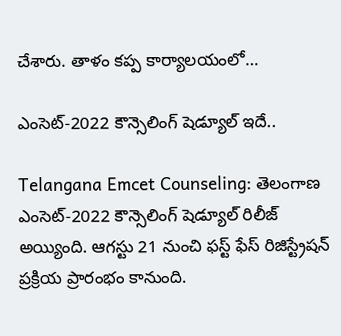చేశారు. తాళం క‌ప్ప కార్యాల‌యంలో…

ఎంసెట్-2022 కౌన్సెలింగ్ షెడ్యూల్ ఇదే..

Telangana Emcet Counseling: తెలంగాణ ఎంసెట్-2022 కౌన్సెలింగ్ షెడ్యూల్ రిలీజ్ అయ్యింది. ఆగస్టు 21 నుంచి ఫస్ట్ ఫేస్ రిజిస్ట్రేషన్ ప్రక్రియ ప్రారంభం కానుంది.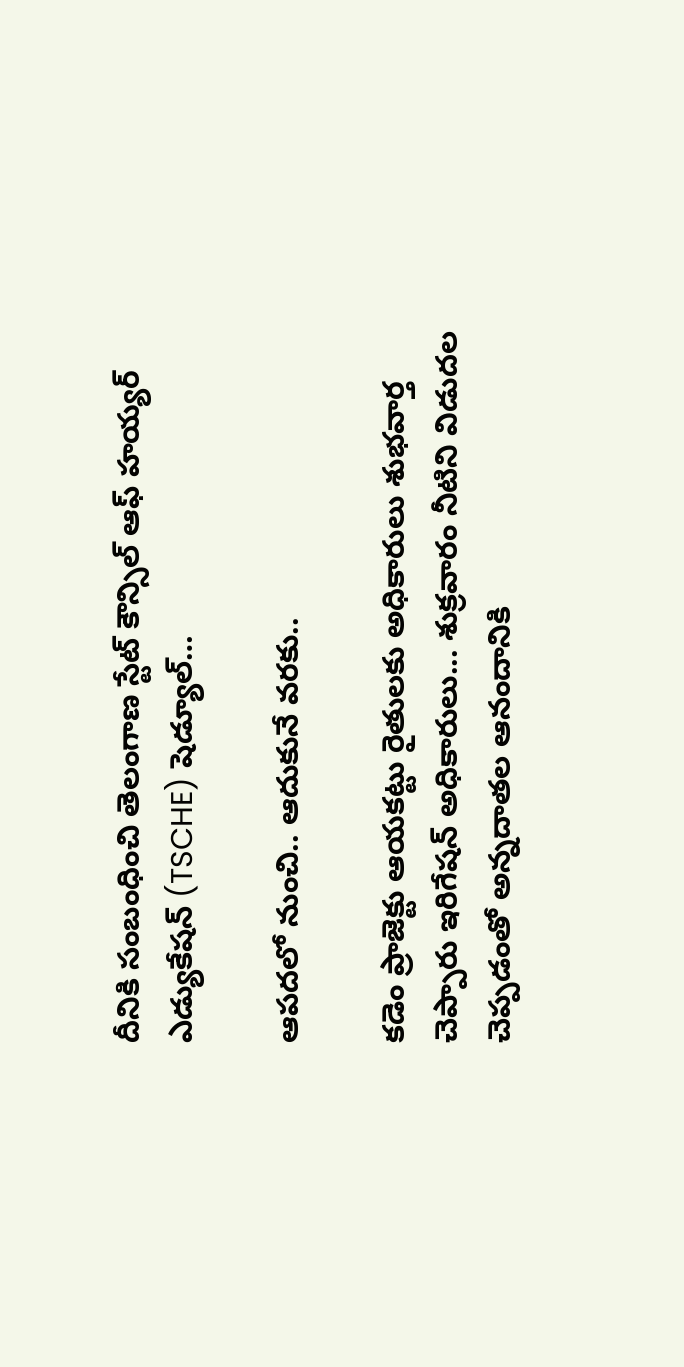దీనికి సంబంధించి తెలంగాణ స్టేట్ కౌన్సిల్ ఆఫ్ హయ్యర్ ఎడ్యుకేషన్ (TSCHE) షెడ్యూల్…

ఆప‌ద‌లో నుంచి.. ఆదుకునే వ‌ర‌కు..

క‌డెం ప్రాజెక్టు ఆయ‌క‌ట్టు రైతుల‌కు అధికారులు శుభ‌వార్త చెప్పారు ఇరిగేష‌న్ అధికారులు... శుక్ర‌వారం నీటిని విడుద‌ల చెప్ప‌డంతో అన్న‌దాత‌ల ఆనందానికి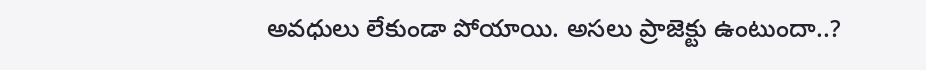అవ‌ధులు లేకుండా పోయాయి. అస‌లు ప్రాజెక్టు ఉంటుందా..?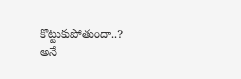కొట్టుకుపోతుందా..? అనే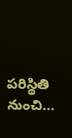ప‌రిస్థితి నుంచి…